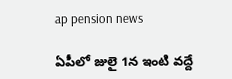ap pension news

ఏపీలో జులై 1న ఇంటి వద్దే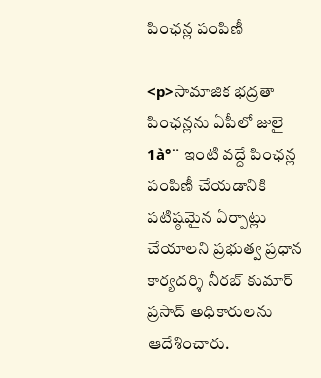పింఛన్ల పంపిణీ

<p>సామాజిక భద్రతా పింఛన్లను ఏపీలో జులై 1à°¨ ఇంటి వద్దే పింఛన్ల పంపిణీ చేయడానికి పటిష్ఠమైన ఏర్పాట్లు చేయాలని ప్రభుత్వ ప్రధాన కార్యదర్శి నీరబ్‌ కుమార్‌ ప్రసాద్‌ అధికారులను ఆదేశించారు.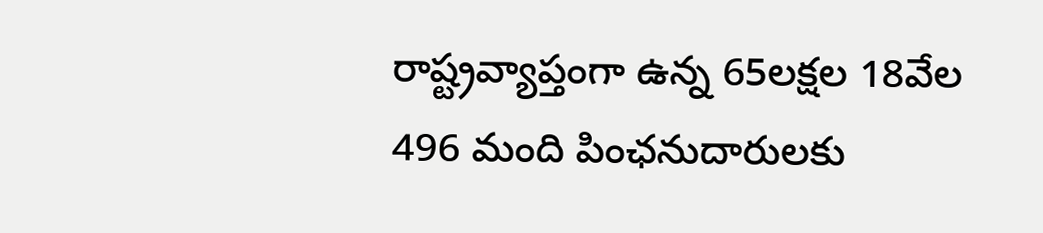రాష్ట్రవ్యాప్తంగా ఉన్న 65లక్షల 18వేల 496 మంది పింఛనుదారులకు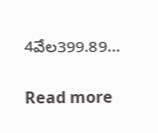4వేల399.89…

Read more